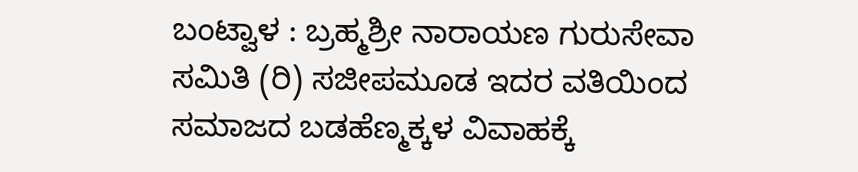ಬಂಟ್ವಾಳ : ಬ್ರಹ್ಮಶ್ರೀ ನಾರಾಯಣ ಗುರುಸೇವಾ ಸಮಿತಿ (ರಿ) ಸಜೀಪಮೂಡ ಇದರ ವತಿಯಿಂದ ಸಮಾಜದ ಬಡಹೆಣ್ಮಕ್ಕಳ ವಿವಾಹಕ್ಕೆ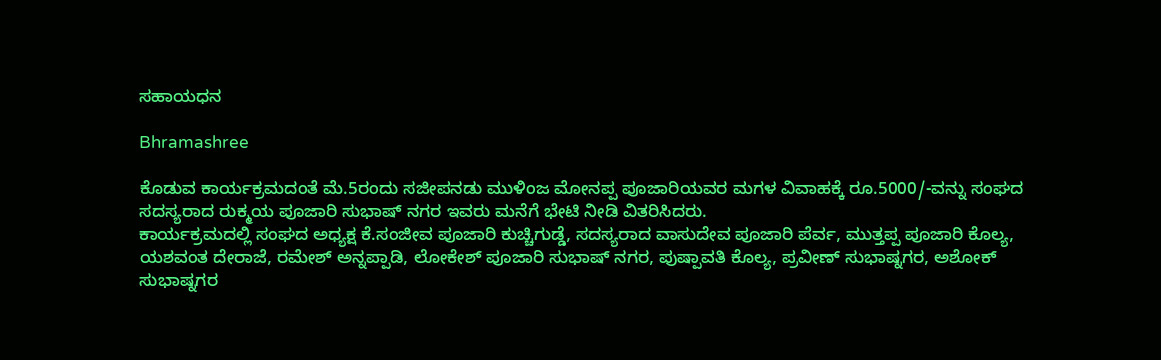ಸಹಾಯಧನ

Bhramashree

ಕೊಡುವ ಕಾರ್ಯಕ್ರಮದಂತೆ ಮೆ.5ರಂದು ಸಜೀಪನಡು ಮುಳಿಂಜ ಮೋನಪ್ಪ ಪೂಜಾರಿಯವರ ಮಗಳ ವಿವಾಹಕ್ಕೆ ರೂ.5000/-ವನ್ನು ಸಂಘದ ಸದಸ್ಯರಾದ ರುಕ್ಮಯ ಪೂಜಾರಿ ಸುಭಾಷ್ ನಗರ ಇವರು ಮನೆಗೆ ಭೇಟಿ ನೀಡಿ ವಿತರಿಸಿದರು.
ಕಾರ್ಯಕ್ರಮದಲ್ಲಿ ಸಂಘದ ಅಧ್ಯಕ್ಷ ಕೆ.ಸಂಜೀವ ಪೂಜಾರಿ ಕುಚ್ಚಿಗುಡ್ಡೆ, ಸದಸ್ಯರಾದ ವಾಸುದೇವ ಪೂಜಾರಿ ಪೆರ್ವ, ಮುತ್ತಪ್ಪ ಪೂಜಾರಿ ಕೊಲ್ಯ, ಯಶವಂತ ದೇರಾಜೆ, ರಮೇಶ್ ಅನ್ನಪ್ಪಾಡಿ, ಲೋಕೇಶ್ ಪೂಜಾರಿ ಸುಭಾಷ್ ನಗರ, ಪುಷ್ಪಾವತಿ ಕೊಲ್ಯ, ಪ್ರವೀಣ್ ಸುಭಾಷ್ನಗರ, ಅಶೋಕ್ ಸುಭಾಷ್ನಗರ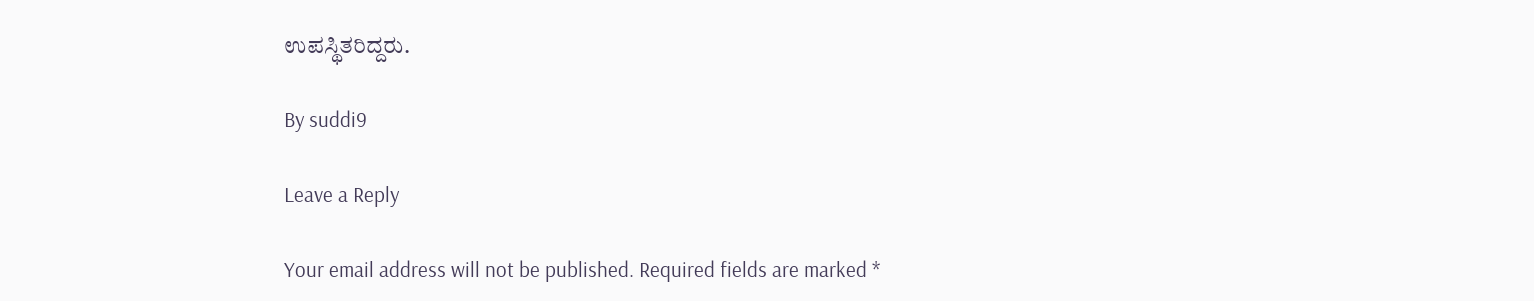ಉಪಸ್ಥಿತರಿದ್ದರು.

By suddi9

Leave a Reply

Your email address will not be published. Required fields are marked *